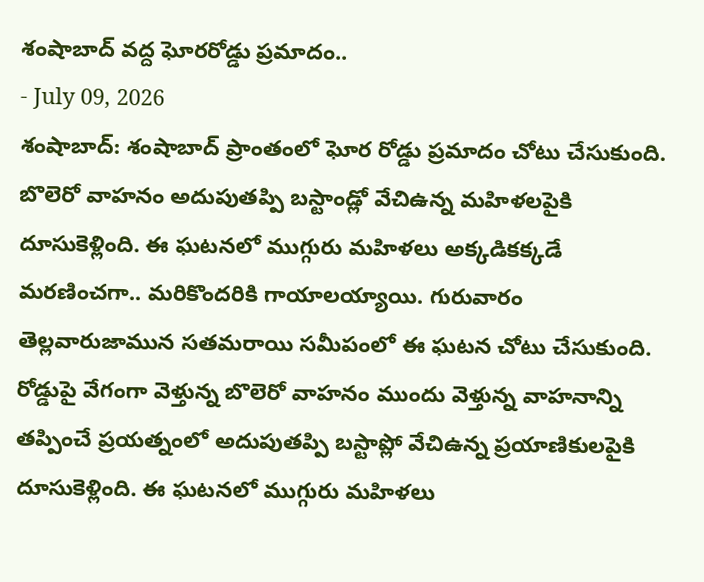శంషాబాద్ వద్ద ఘోరరోడ్డు ప్రమాదం..
- July 09, 2026
శంషాబాద్: శంషాబాద్ ప్రాంతంలో ఘోర రోడ్డు ప్రమాదం చోటు చేసుకుంది. బొలెరో వాహనం అదుపుతప్పి బస్టాండ్లో వేచిఉన్న మహిళలపైకి దూసుకెళ్లింది. ఈ ఘటనలో ముగ్గురు మహిళలు అక్కడికక్కడే మరణించగా.. మరికొందరికి గాయాలయ్యాయి. గురువారం తెల్లవారుజామున సతమరాయి సమీపంలో ఈ ఘటన చోటు చేసుకుంది.
రోడ్డుపై వేగంగా వెళ్తున్న బొలెరో వాహనం ముందు వెళ్తున్న వాహనాన్ని తప్పించే ప్రయత్నంలో అదుపుతప్పి బస్టాప్లో వేచిఉన్న ప్రయాణికులపైకి దూసుకెళ్లింది. ఈ ఘటనలో ముగ్గురు మహిళలు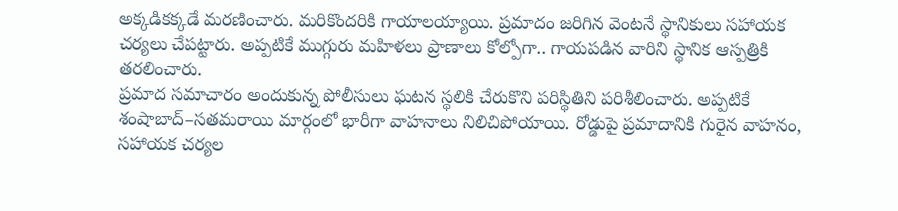అక్కడికక్కడే మరణించారు. మరికొందరికి గాయాలయ్యాయి. ప్రమాదం జరిగిన వెంటనే స్థానికులు సహాయక చర్యలు చేపట్టారు. అప్పటికే ముగ్గురు మహిళలు ప్రాణాలు కోల్పోగా.. గాయపడిన వారిని స్థానిక ఆస్పత్రికి తరలించారు.
ప్రమాద సమాచారం అందుకున్న పోలీసులు ఘటన స్థలికి చేరుకొని పరిస్థితిని పరిశీలించారు. అప్పటికే శంషాబాద్–సతమరాయి మార్గంలో భారీగా వాహనాలు నిలిచిపోయాయి. రోడ్డుపై ప్రమాదానికి గురైన వాహనం, సహాయక చర్యల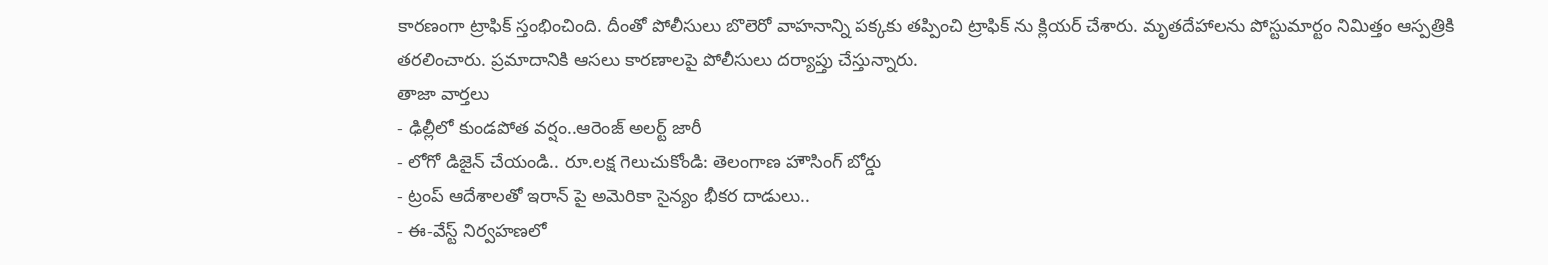కారణంగా ట్రాఫిక్ స్తంభించింది. దీంతో పోలీసులు బొలెరో వాహనాన్ని పక్కకు తప్పించి ట్రాఫిక్ ను క్లియర్ చేశారు. మృతదేహాలను పోస్టుమార్టం నిమిత్తం ఆస్పత్రికి తరలించారు. ప్రమాదానికి ఆసలు కారణాలపై పోలీసులు దర్యాప్తు చేస్తున్నారు.
తాజా వార్తలు
- ఢిల్లీలో కుండపోత వర్షం..ఆరెంజ్ అలర్ట్ జారీ
- లోగో డిజైన్ చేయండి.. రూ.లక్ష గెలుచుకోండి: తెలంగాణ హౌసింగ్ బోర్డు
- ట్రంప్ ఆదేశాలతో ఇరాన్ పై అమెరికా సైన్యం భీకర దాడులు..
- ఈ-వేస్ట్ నిర్వహణలో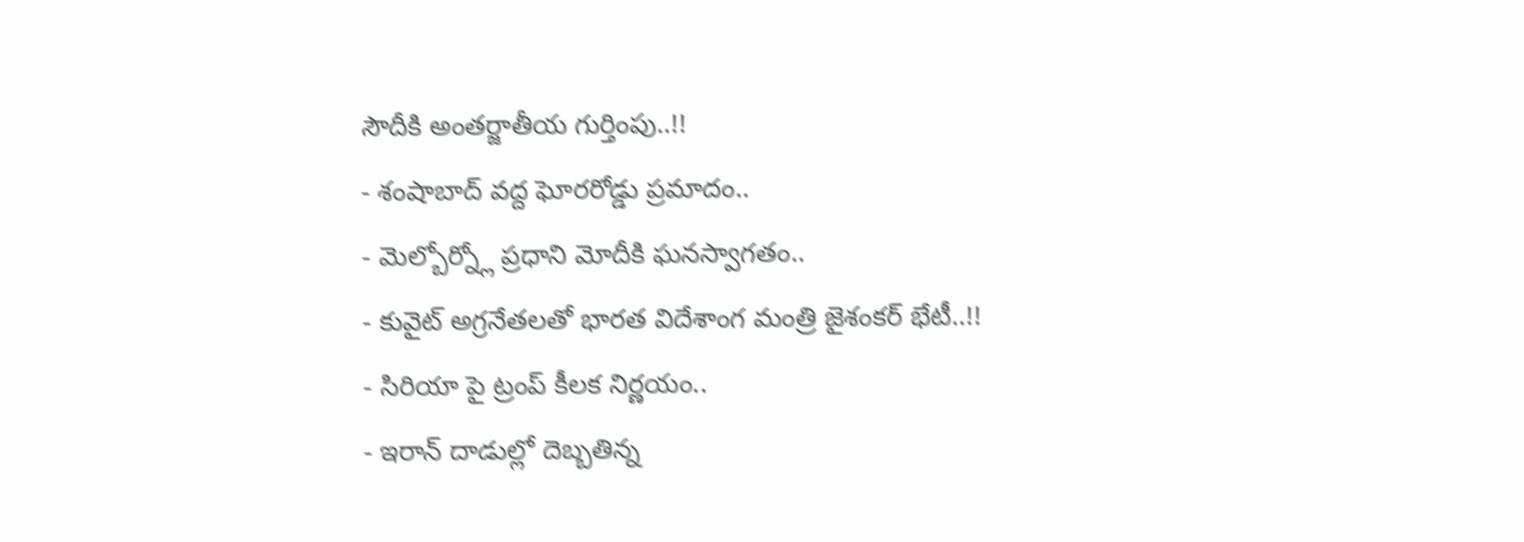సౌదీకి అంతర్జాతీయ గుర్తింపు..!!
- శంషాబాద్ వద్ద ఘోరరోడ్డు ప్రమాదం..
- మెల్బోర్న్లో ప్రధాని మోదీకి ఘనస్వాగతం..
- కువైట్ అగ్రనేతలతో భారత విదేశాంగ మంత్రి జైశంకర్ భేటీ..!!
- సిరియా పై ట్రంప్ కీలక నిర్ణయం..
- ఇరాన్ దాడుల్లో దెబ్బతిన్న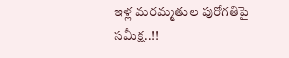ఇళ్ల మరమ్మతుల పురోగతిపై సమీక్ష..!!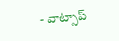- వాట్సాప్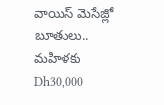వాయిస్ మెసేజ్లో బూతులు.. మహిళకు Dh30,000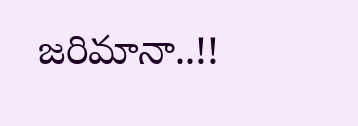జరిమానా..!!